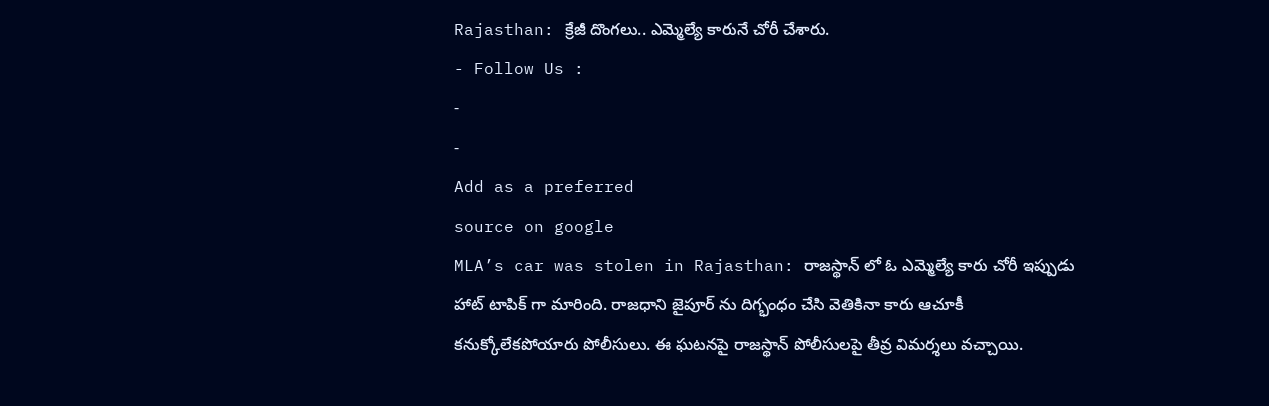Rajasthan: క్రేజీ దొంగలు.. ఎమ్మెల్యే కారునే చోరీ చేశారు.
- Follow Us :
-
-
Add as a preferred
source on google
MLA’s car was stolen in Rajasthan: రాజస్థాన్ లో ఓ ఎమ్మెల్యే కారు చోరీ ఇప్పుడు హాట్ టాపిక్ గా మారింది. రాజధాని జైపూర్ ను దిగ్భంధం చేసి వెతికినా కారు ఆచూకీ కనుక్కోలేకపోయారు పోలీసులు. ఈ ఘటనపై రాజస్థాన్ పోలీసులపై తీవ్ర విమర్శలు వచ్చాయి.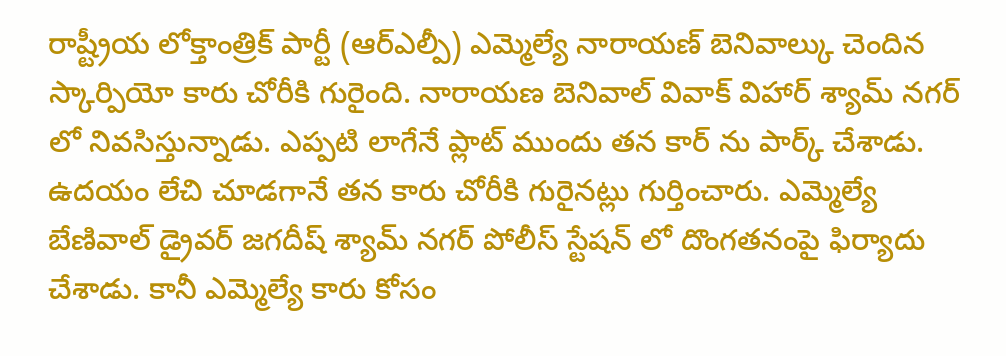రాష్ట్రీయ లోక్తాంత్రిక్ పార్టీ (ఆర్ఎల్పీ) ఎమ్మెల్యే నారాయణ్ బెనివాల్కు చెందిన స్కార్పియో కారు చోరీకి గురైంది. నారాయణ బెనివాల్ వివాక్ విహార్ శ్యామ్ నగర్ లో నివసిస్తున్నాడు. ఎప్పటి లాగేనే ప్లాట్ ముందు తన కార్ ను పార్క్ చేశాడు. ఉదయం లేచి చూడగానే తన కారు చోరీకి గురైనట్లు గుర్తించారు. ఎమ్మెల్యే బేణివాల్ డ్రైవర్ జగదీష్ శ్యామ్ నగర్ పోలీస్ స్టేషన్ లో దొంగతనంపై ఫిర్యాదు చేశాడు. కానీ ఎమ్మెల్యే కారు కోసం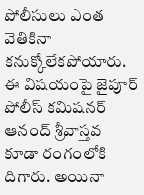పోలీసులు ఎంత వెతికినా కనుక్కోలేకపోయారు. ఈ విషయంపై జైపూర్ పోలీస్ కమిషనర్ ఆనంద్ శ్రీవాస్తవ కూడా రంగంలోకి దిగారు. అయినా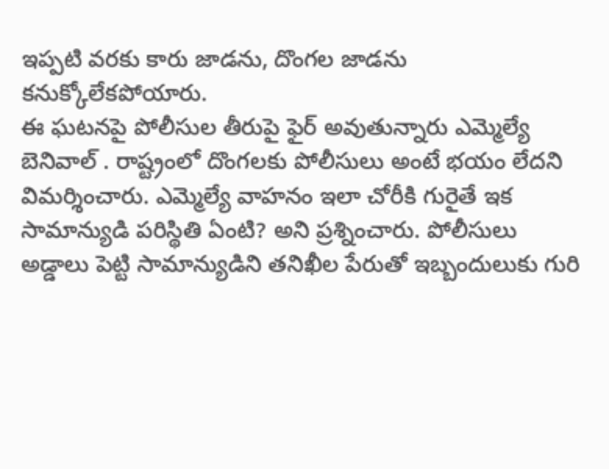ఇప్పటి వరకు కారు జాడను, దొంగల జాడను కనుక్కోలేకపోయారు.
ఈ ఘటనపై పోలీసుల తీరుపై ఫైర్ అవుతున్నారు ఎమ్మెల్యే బెనివాల్ . రాష్ట్రంలో దొంగలకు పోలీసులు అంటే భయం లేదని విమర్శించారు. ఎమ్మెల్యే వాహనం ఇలా చోరీకి గురైతే ఇక సామాన్యుడి పరిస్థితి ఏంటి? అని ప్రశ్నించారు. పోలీసులు అడ్డాలు పెట్టి సామాన్యుడిని తనిఖీల పేరుతో ఇబ్బందులుకు గురి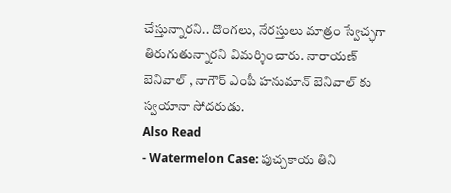చేస్తున్నారని.. దొంగలు, నేరస్తులు మాత్రం స్వేచ్ఛగా తిరుగుతున్నారని విమర్శించారు. నారాయణ్ బెనివాల్ , నాగౌర్ ఎంపీ హనుమాన్ బెనివాల్ కు స్వయానా సోదరుడు.
Also Read
- Watermelon Case: పుచ్చకాయ తిని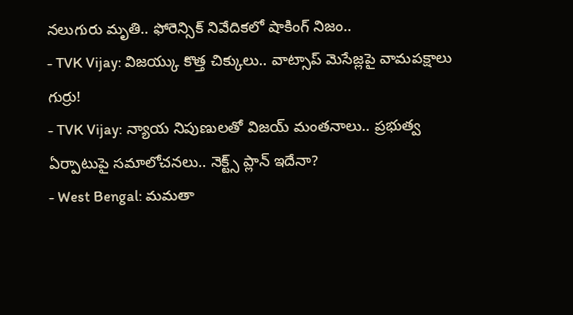నలుగురు మృతి.. ఫోరెన్సిక్ నివేదికలో షాకింగ్ నిజం..
- TVK Vijay: విజయ్కు కొత్త చిక్కులు.. వాట్సాప్ మెసేజ్లపై వామపక్షాలు గుర్రు!
- TVK Vijay: న్యాయ నిపుణులతో విజయ్ మంతనాలు.. ప్రభుత్వ ఏర్పాటుపై సమాలోచనలు.. నెక్ట్స్ ప్లాన్ ఇదేనా?
- West Bengal: మమతా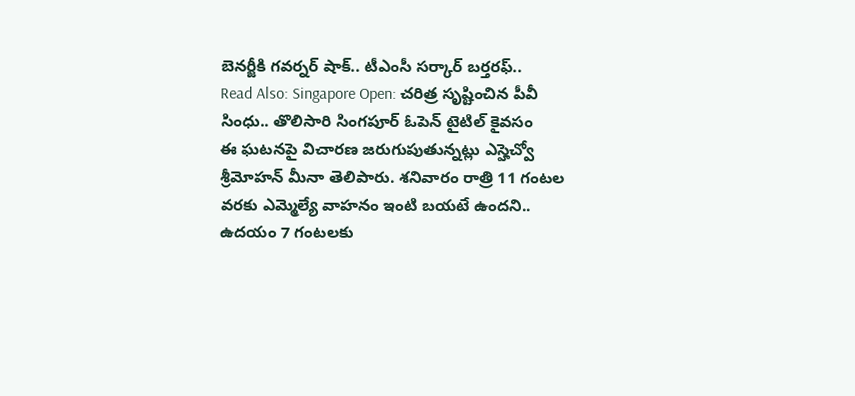బెనర్జీకి గవర్నర్ షాక్.. టీఎంసీ సర్కార్ బర్తరఫ్..
Read Also: Singapore Open: చరిత్ర సృష్టించిన పీవీ సింధు.. తొలిసారి సింగపూర్ ఓపెన్ టైటిల్ కైవసం
ఈ ఘటనపై విచారణ జరుగుపుతున్నట్లు ఎస్హెచ్వో శ్రీమోహన్ మీనా తెలిపారు. శనివారం రాత్రి 11 గంటల వరకు ఎమ్మెల్యే వాహనం ఇంటి బయటే ఉందని.. ఉదయం 7 గంటలకు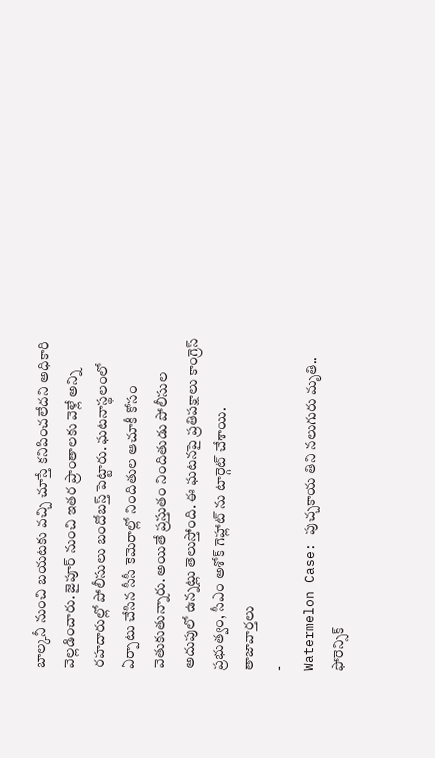బాల్కనీ నుంచి బయటకు వచ్చి చూస్తే కనిపించలేదని అధికారి వెల్లడించారు. జైపూర్ నుంచి ఇతర ప్రాంతాలకు వెళ్లే అన్ని రహదారుల్లో పోలీసులు బందోబస్త్ పెట్టారు. ఘటనాస్థలంలో ఏర్పాటు చేసిన సీసీ కెమెరాల్లో నిందితుల ఆచూకీ కోసం వెతుకుతున్నారు. అయితే ప్రస్తుతం నిందితుడు పోలీసుల అదుపులో ఉన్నట్లు తెలుస్తోంది. ఈ ఘటనపై ప్రతిపక్షాలు కాంగ్రెస్ ప్రభుత్వం, సీఎం అశోక్ గెహ్లాట్ ను టార్గెట్ చేశాయి.
తాజావార్తలు
-
Watermelon Case: పుచ్చకాయ తిని నలుగురు మృతి.. ఫోరెన్సిక్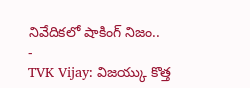నివేదికలో షాకింగ్ నిజం..
-
TVK Vijay: విజయ్కు కొత్త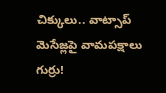చిక్కులు.. వాట్సాప్ మెసేజ్లపై వామపక్షాలు గుర్రు!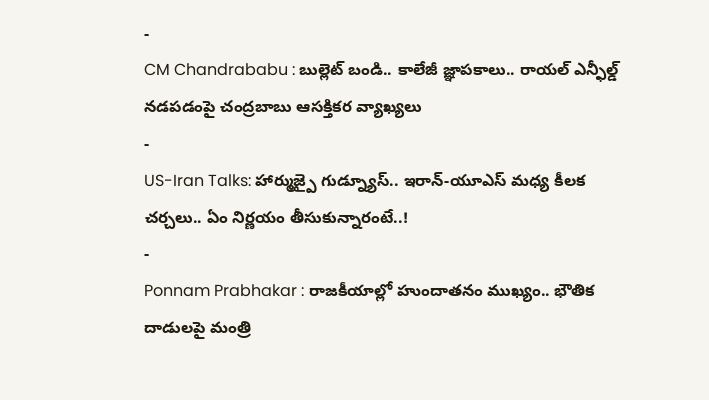-
CM Chandrababu : బుల్లెట్ బండి.. కాలేజీ జ్ఞాపకాలు.. రాయల్ ఎన్ఫీల్డ్ నడపడంపై చంద్రబాబు ఆసక్తికర వ్యాఖ్యలు
-
US-Iran Talks: హార్ముజ్పై గుడ్న్యూస్.. ఇరాన్-యూఎస్ మధ్య కీలక చర్చలు.. ఏం నిర్ణయం తీసుకున్నారంటే..!
-
Ponnam Prabhakar : రాజకీయాల్లో హుందాతనం ముఖ్యం.. భౌతిక దాడులపై మంత్రి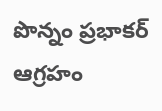పొన్నం ప్రభాకర్ ఆగ్రహం